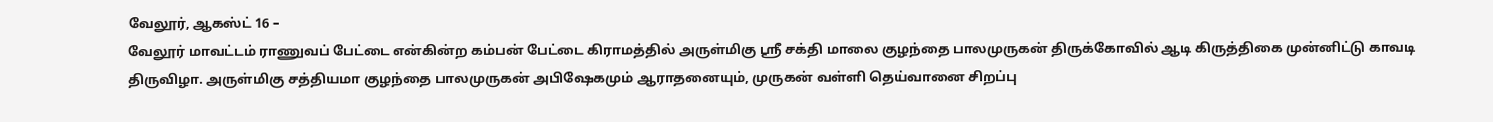வேலூர், ஆகஸ்ட் 16 –
வேலூர் மாவட்டம் ராணுவப் பேட்டை என்கின்ற கம்பன் பேட்டை கிராமத்தில் அருள்மிகு ஸ்ரீ சக்தி மாலை குழந்தை பாலமுருகன் திருக்கோவில் ஆடி கிருத்திகை முன்னிட்டு காவடி திருவிழா. அருள்மிகு சத்தியமா குழந்தை பாலமுருகன் அபிஷேகமும் ஆராதனையும், முருகன் வள்ளி தெய்வானை சிறப்பு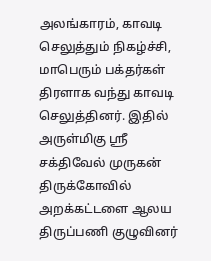அலங்காரம், காவடி செலுத்தும் நிகழ்ச்சி, மாபெரும் பக்தர்கள் திரளாக வந்து காவடி செலுத்தினர். இதில் அருள்மிகு ஸ்ரீ சக்திவேல் முருகன் திருக்கோவில் அறக்கட்டளை ஆலய திருப்பணி குழுவினர்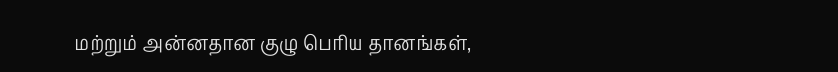மற்றும் அன்னதான குழு பெரிய தானங்கள்,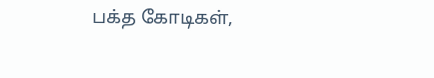பக்த கோடிகள்,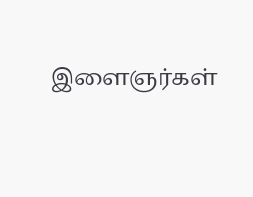இளைஞர்கள்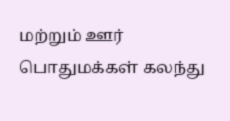மற்றும் ஊர் பொதுமக்கள் கலந்து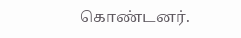கொண்டனர்.